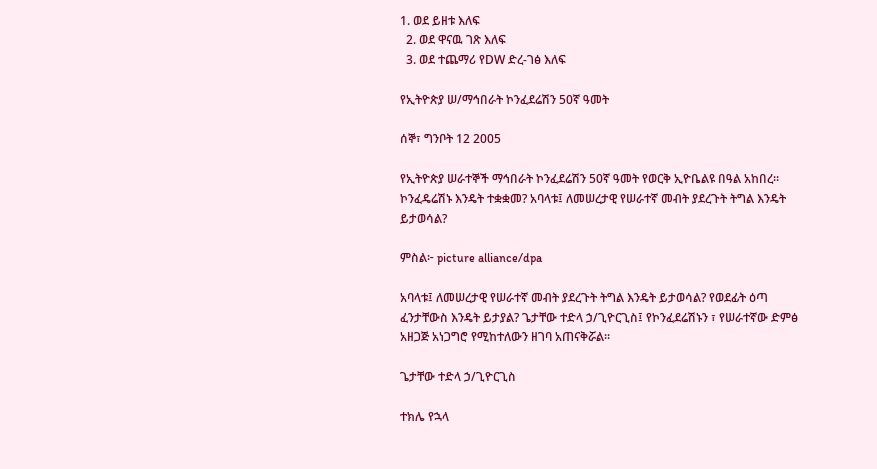1. ወደ ይዘቱ እለፍ
  2. ወደ ዋናዉ ገጽ እለፍ
  3. ወደ ተጨማሪ የDW ድረ-ገፅ እለፍ

የኢትዮጵያ ሠ/ማኅበራት ኮንፈደሬሽን 50ኛ ዓመት

ሰኞ፣ ግንቦት 12 2005

የኢትዮጵያ ሠራተኞች ማኅበራት ኮንፈደሬሽን 50ኛ ዓመት የወርቅ ኢዮቤልዩ በዓል አከበረ። ኮንፈዴሬሽኑ እንዴት ተቋቋመ? አባላቱ፤ ለመሠረታዊ የሠራተኛ መብት ያደረጉት ትግል እንዴት ይታወሳል?

ምስል፦ picture alliance/dpa

አባላቱ፤ ለመሠረታዊ የሠራተኛ መብት ያደረጉት ትግል እንዴት ይታወሳል? የወደፊት ዕጣ ፈንታቸውስ እንዴት ይታያል? ጌታቸው ተድላ ኃ/ጊዮርጊስ፤ የኮንፈደሬሽኑን ፣ የሠራተኛው ድምፅ አዘጋጅ አነጋግሮ የሚከተለውን ዘገባ አጠናቅሯል።

ጌታቸው ተድላ ኃ/ጊዮርጊስ

ተክሌ የኋላ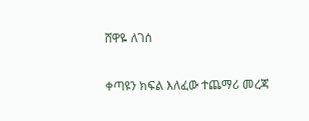ሸዋዬ ለገሰ

ቀጣዩን ክፍል እለፈው ተጨማሪ መረጃ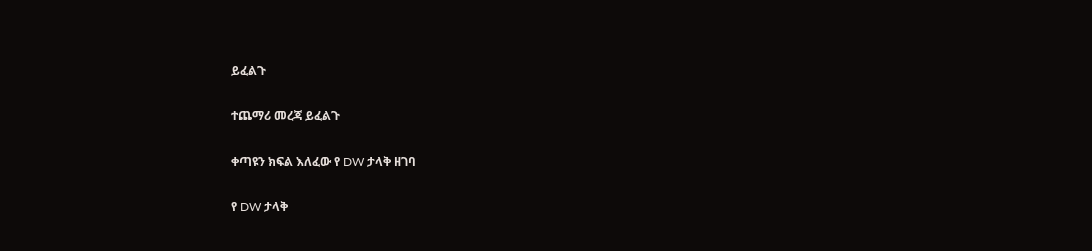ይፈልጉ

ተጨማሪ መረጃ ይፈልጉ

ቀጣዩን ክፍል እለፈው የ DW ታላቅ ዘገባ

የ DW ታላቅ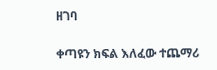ዘገባ

ቀጣዩን ክፍል እለፈው ተጨማሪ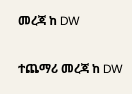መረጃ ከ DW

ተጨማሪ መረጃ ከ DW